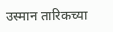उस्मान तारिकच्या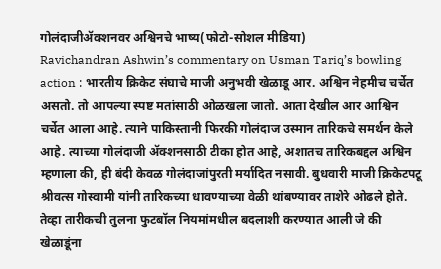गोलंदाजीॲक्शनवर अश्विनचे भाष्य(फोटो-सोशल मीडिया)
Ravichandran Ashwin’s commentary on Usman Tariq’s bowling action : भारतीय क्रिकेट संघाचे माजी अनुभवी खेळाडू आर. अश्विन नेहमीच चर्चेत असतो. तो आपल्या स्पष्ट मतांसाठी ओळखला जातो. आता देखील आर आश्विन चर्चेत आला आहे. त्याने पाकिस्तानी फिरकी गोलंदाज उस्मान तारिकचे समर्थन केले आहे. त्याच्या गोलंदाजी ॲक्शनसाठी टीका होत आहे, अशातच तारिकबद्दल अश्विन म्हणाला की, ही बंदी केवळ गोलंदाजांपुरती मर्यादित नसावी. बुधवारी माजी क्रिकेटपटू श्रीवत्स गोस्वामी यांनी तारिकच्या धावण्याच्या वेळी थांबण्यावर ताशेरे ओढले होते. तेव्हा तारीकची तुलना फुटबॉल नियमांमधील बदलाशी करण्यात आली जे की खेळाडूंना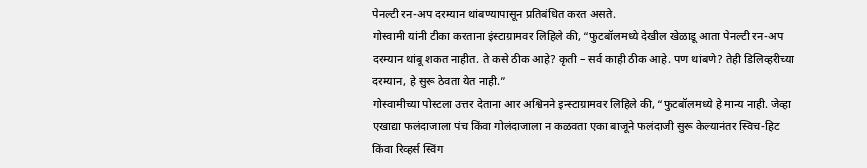पेनल्टी रन-अप दरम्यान थांबण्यापासून प्रतिबंधित करत असते.
गोस्वामी यांनी टीका करताना इंस्टाग्रामवर लिहिले की, “फुटबॉलमध्ये देखील खेळाडू आता पेनल्टी रन-अप दरम्यान थांबू शकत नाहीत. ते कसे ठीक आहे? कृती – सर्व काही ठीक आहे. पण थांबणे? तेही डिलिव्हरीच्या दरम्यान, हे सुरू ठेवता येत नाही.”
गोस्वामीच्या पोस्टला उत्तर देताना आर अश्विनने इन्स्टाग्रामवर लिहिले की, “फुटबॉलमध्ये हे मान्य नाही. जेव्हा एखाद्या फलंदाजाला पंच किंवा गोलंदाजाला न कळवता एका बाजूने फलंदाजी सुरू केल्यानंतर स्विच-हिट किंवा रिव्हर्स स्विंग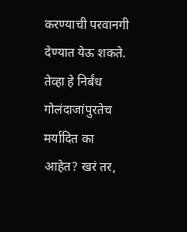करण्याची परवानगी देण्यात येऊ शकते. तेव्हा हे निर्बंध गोलंदाजांपुरतेच मर्यादित का आहेत? खरं तर,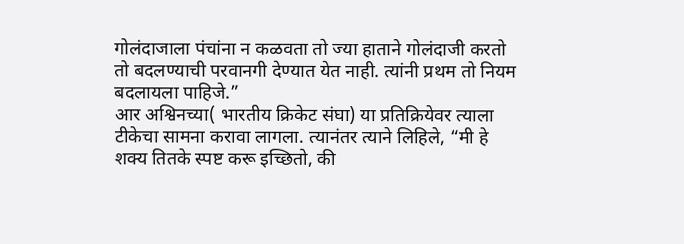गोलंदाजाला पंचांना न कळवता तो ज्या हाताने गोलंदाजी करतो तो बदलण्याची परवानगी देण्यात येत नाही. त्यांनी प्रथम तो नियम बदलायला पाहिजे.”
आर अश्विनच्या( भारतीय क्रिकेट संघा) या प्रतिक्रियेवर त्याला टीकेचा सामना करावा लागला. त्यानंतर त्याने लिहिले, “मी हे शक्य तितके स्पष्ट करू इच्छितो, की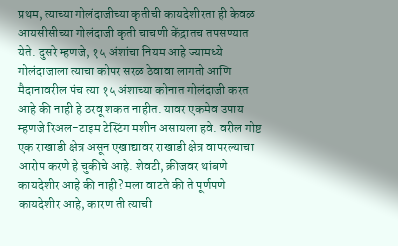प्रथम, त्याच्या गोलंदाजीच्या कृतीची कायदेशीरता ही केवळ आयसीसीच्या गोलंदाजी कृती चाचणी केंद्रातच तपसण्यात येते. दुसरे म्हणजे, १५ अंशांचा नियम आहे ज्यामध्ये गोलंदाजाला त्याचा कोपर सरळ ठेवावा लागतो आणि मैदानावरील पंच त्या १५ अंशाच्या कोनात गोलंदाजी करत आहे की नाही हे ठरवू शकत नाहीत. यावर एकमेव उपाय म्हणजे रिअल-टाइम टेस्टिंग मशीन असायला हवे. वरील गोष्ट एक राखाडी क्षेत्र असून एखाद्यावर राखाडी क्षेत्र वापरल्याचा आरोप करणे हे चुकीचे आहे. शेवटी, क्रीजवर थांबणे कायदेशीर आहे की नाही? मला वाटते की ते पूर्णपणे कायदेशीर आहे, कारण ती त्याची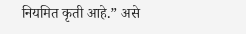नियमित कृती आहे.” असे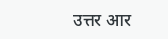उत्तर आर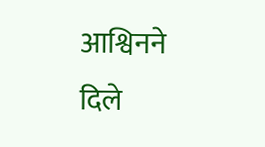आश्विनने दिले